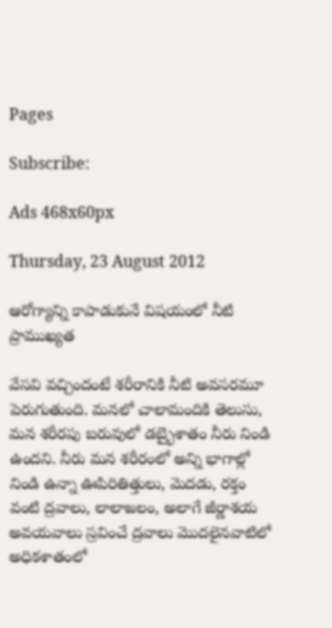Pages

Subscribe:

Ads 468x60px

Thursday, 23 August 2012

ఆరోగ్యాన్ని కాపాడుకునే విషయంలో నీటి ప్రాముఖ్యత

వేసవి వచ్చిందంటే శరీరానికి నీటి అవసరమూ పెరుగుతుంది. మనలో చాలామందికి తెలుసు, మన శరీరపు బరువులో డబ్భైశాతం నీరు నిండి ఉందని. నీరు మన శరీరంలో అన్ని భాగాల్లో నిండి ఉన్నా ఊపిరితిత్తులు, మెదడు, రక్తం వంటి ద్రవాలు, లాలాజలం, అలాగే జీర్ణాశయ అవయవాలు స్రవించే ద్రవాలు మొదలైనవాటిలో అధికశాతంలో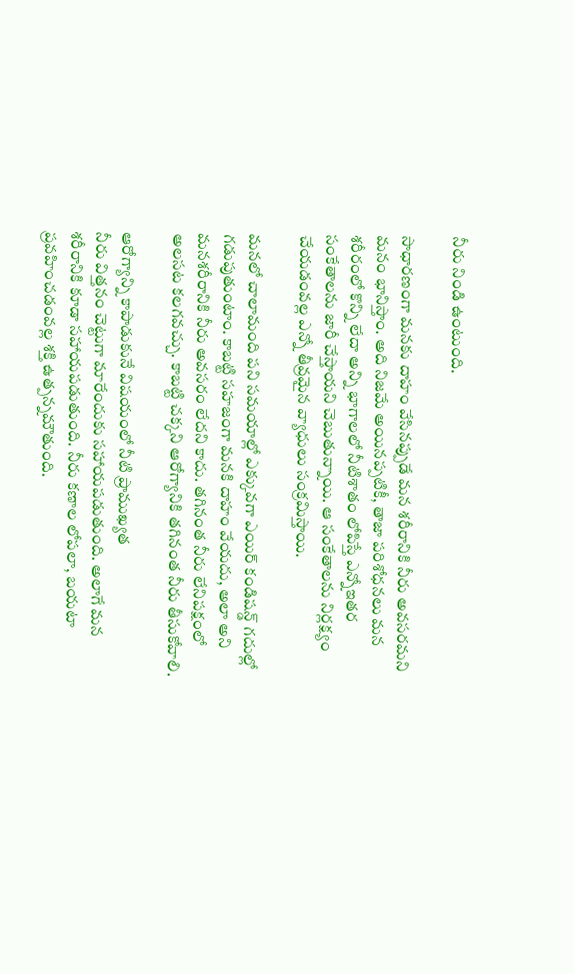నీరు నిండి ఉంటుంది.

సాధారణంగా మనకు దాహం వేసినప్పుడే మన శరీరానికి నీరు అవసరమని మనం భానిస్తాం. అది నిజమే అయినప్పటికీ, తాజా పరిశోధనలు మన
శరీరంలో కొన్ని లేదా అన్ని భాగాలలో నీటిశాతం లోపిస్తే ఎన్నోఇతర సంకేతాలను జారీ చేస్తాయని చెబుతున్నాయి. ఆ సంకేతాలను నిర్లక్ష్యం చేయడంవల్ల ఎన్నో తీవ్రమైన వ్యాధులు సంక్రమిస్తాయి.

మనలో చాలామంది పని సమయాల్లో ఎక్కువగా ఎయిర్ కండిషన్డ్ గదుల్లో గడుపుతుంటాం. కాబట్టి సహజంగా మనకి దాహం వేయదు, అలా అని మనశరీరానికి నీరు అవసరం లేదని కాదు. తగినంత నీరు లేనిపక్షంలో అలసట కలగవచ్చు. కాబట్టి చక్కని ఆరోగ్యానికి తగినంత నీరు తీసుకోవాలి.

ఆరోగ్యాన్ని కాపాడుకునే విషయంలో నీటి ప్రాముఖ్యత
నీరు విత్తనం చెట్టుగా మారేందుకు సహాయపడుతుంది. అలాగే మన శరీరానికి కూడా సహాయపడుతుంది. నీరు కణాల లోపలా, బయటా ప్రవహించడంవల్ల శక్తి ఉత్పన్నమౌతుంది.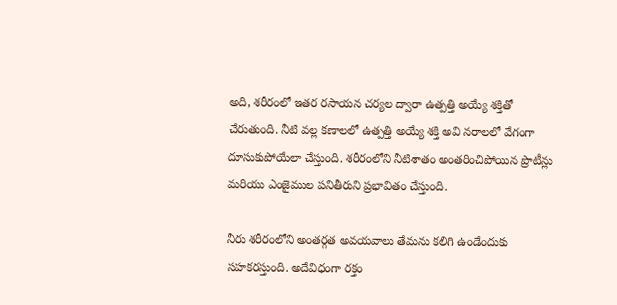అది, శరీరంలో ఇతర రసాయన చర్యల ద్వారా ఉత్పత్తి అయ్యే శక్తితో చేరుతుంది. నీటి వల్ల కణాలలో ఉత్పత్తి అయ్యే శక్తి అవి నరాలలో వేగంగా దూసుకుపోయేలా చేస్తుంది. శరీరంలోని నీటిశాతం అంతరించిపోయిన ప్రొటీన్లు మరియు ఎంజైముల పనితీరుని ప్రభావితం చేస్తుంది.

నీరు శరీరంలోని అంతర్గత అవయవాలు తేమను కలిగి ఉండేందుకు సహకరస్తుంది. అదేవిధంగా రక్తం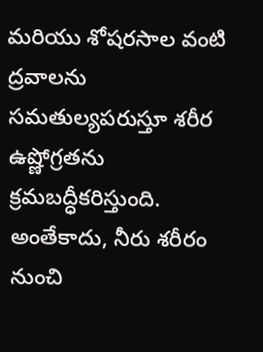మరియు శోషరసాల వంటి ద్రవాలను సమతుల్యపరుస్తూ శరీర ఉష్ణోగ్రతను క్రమబద్ధీకరిస్తుంది. అంతేకాదు, నీరు శరీరం నుంచి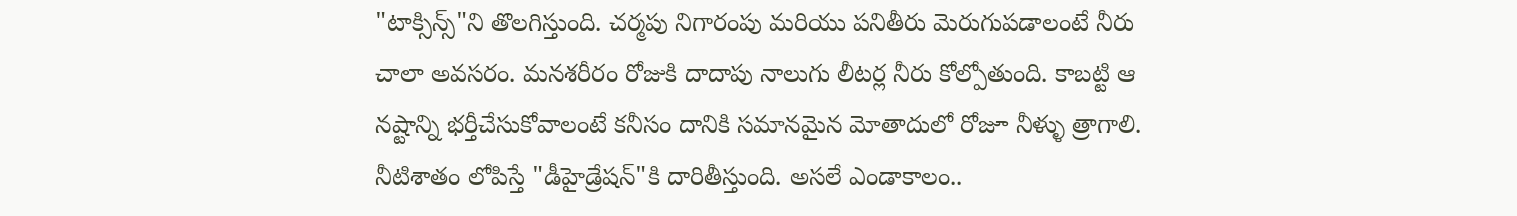"టాక్సిన్స్"ని తొలగిస్తుంది. చర్మపు నిగారంపు మరియు పనితీరు మెరుగుపడాలంటే నీరు చాలా అవసరం. మనశరీరం రోజుకి దాదాపు నాలుగు లీటర్ల నీరు కోల్పోతుంది. కాబట్టి ఆ నష్టాన్ని భర్తీచేసుకోవాలంటే కనీసం దానికి సమానమైన మోతాదులో రోజూ నీళ్ళు త్రాగాలి. నీటిశాతం లోపిస్తే "డీహైడ్రేషన్"కి దారితీస్తుంది. అసలే ఎండాకాలం..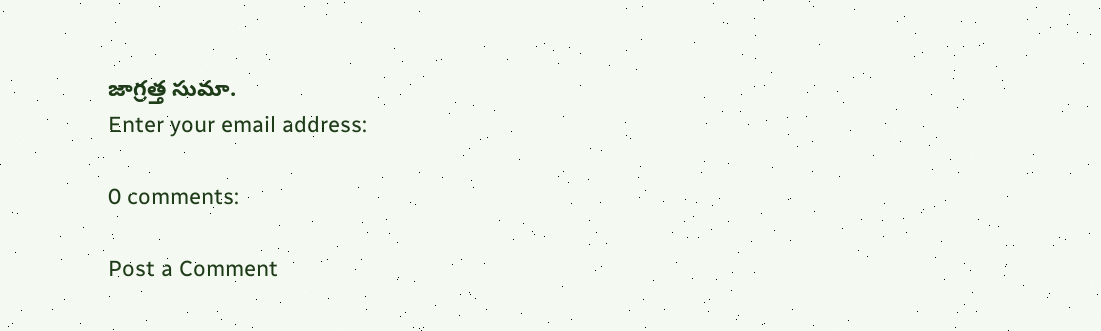జాగ్రత్త సుమా.
Enter your email address:

0 comments:

Post a Comment